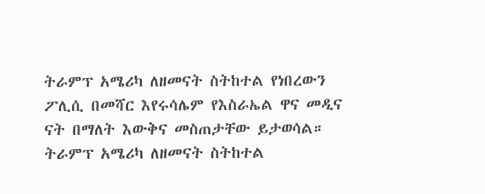ትራምፕ አሜሪካ ለዘመናት ስትከተል የነበረውን ፖሊሲ በመሻር እየሩሳሌም የእስራኤል ዋና መዲና ናት በማለት እውቅና መስጠታቸው ይታወሳል።
ትራምፕ አሜሪካ ለዘመናት ስትከተል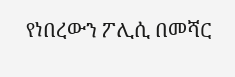የነበረውን ፖሊሲ በመሻር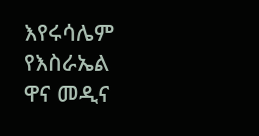እየሩሳሌም የእስራኤል ዋና መዲና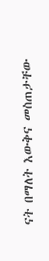ናት በማለት እውቅና መስጠታቸው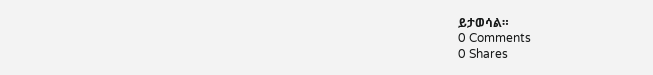ይታወሳል።
0 Comments
0 Shares